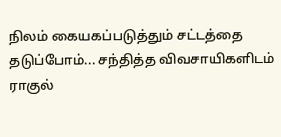நிலம் கையகப்படுத்தும் சட்டத்தை தடுப்போம்... சந்தித்த விவசாயிகளிடம் ராகுல்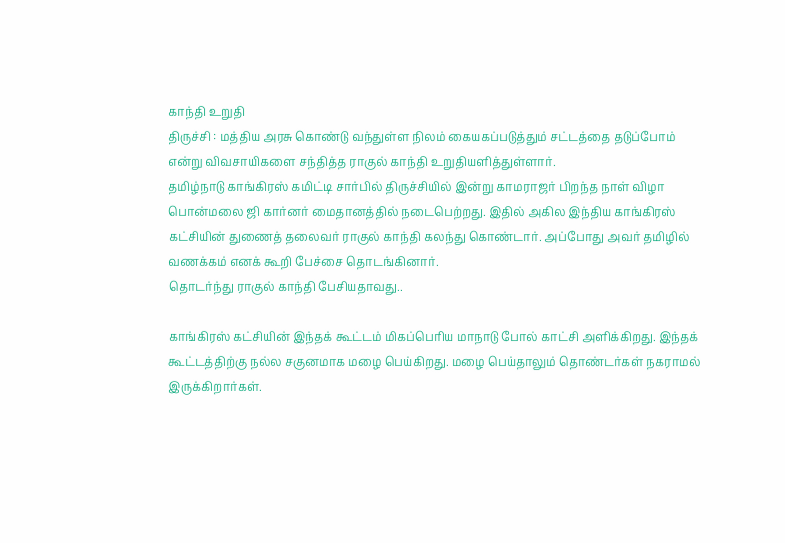காந்தி உறுதி
திருச்சி : மத்திய அரசு கொண்டு வந்துள்ள நிலம் கையகப்படுத்தும் சட்டத்தை தடுப்போம் என்று விவசாயிகளை சந்தித்த ராகுல் காந்தி உறுதியளித்துள்ளார்.
தமிழ்நாடு காங்கிரஸ் கமிட்டி சார்பில் திருச்சியில் இன்று காமராஜர் பிறந்த நாள் விழா பொன்மலை ஜி கார்னர் மைதானத்தில் நடைபெற்றது. இதில் அகில இந்திய காங்கிரஸ் கட்சியின் துணைத் தலைவர் ராகுல் காந்தி கலந்து கொண்டார். அப்போது அவர் தமிழில் வணக்கம் எனக் கூறி பேச்சை தொடங்கினார்.
தொடர்ந்து ராகுல் காந்தி பேசியதாவது..

காங்கிரஸ் கட்சியின் இந்தக் கூட்டம் மிகப்பெரிய மாநாடு போல் காட்சி அளிக்கிறது. இந்தக் கூட்டத்திற்கு நல்ல சகுனமாக மழை பெய்கிறது. மழை பெய்தாலும் தொண்டர்கள் நகராமல் இருக்கிறார்கள்.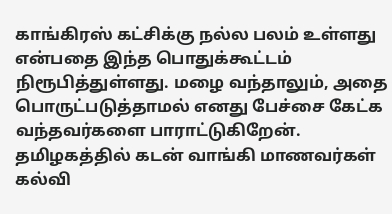காங்கிரஸ் கட்சிக்கு நல்ல பலம் உள்ளது என்பதை இந்த பொதுக்கூட்டம் நிரூபித்துள்ளது. மழை வந்தாலும், அதை பொருட்படுத்தாமல் எனது பேச்சை கேட்க வந்தவர்களை பாராட்டுகிறேன்.
தமிழகத்தில் கடன் வாங்கி மாணவர்கள் கல்வி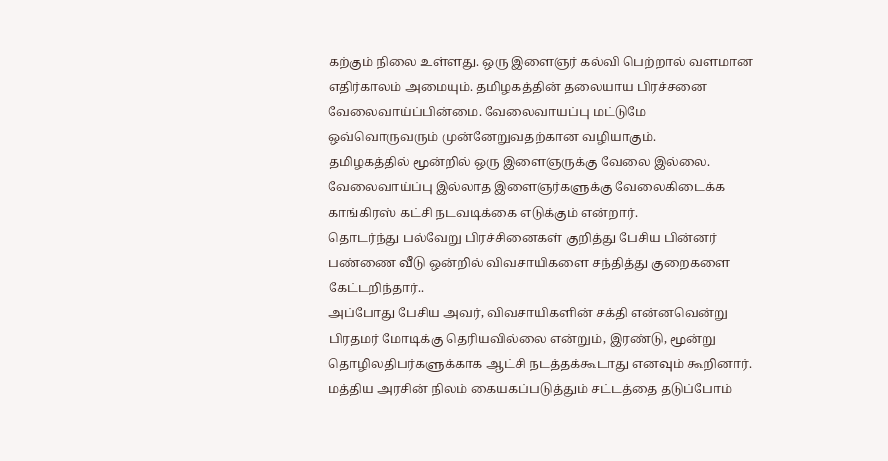கற்கும் நிலை உள்ளது. ஒரு இளைஞர் கல்வி பெற்றால் வளமான எதிர்காலம் அமையும். தமிழகத்தின் தலையாய பிரச்சனை வேலைவாய்ப்பின்மை. வேலைவாயப்பு மட்டுமே ஒவ்வொருவரும் முன்னேறுவதற்கான வழியாகும்.
தமிழகத்தில் மூன்றில் ஒரு இளைஞருக்கு வேலை இல்லை. வேலைவாய்ப்பு இல்லாத இளைஞர்களுக்கு வேலைகிடைக்க காங்கிரஸ் கட்சி நடவடிக்கை எடுக்கும் என்றார்.
தொடர்ந்து பல்வேறு பிரச்சினைகள் குறித்து பேசிய பின்னர் பண்ணை வீடு ஒன்றில் விவசாயிகளை சந்தித்து குறைகளை கேட்டறிந்தார்..
அப்போது பேசிய அவர், விவசாயிகளின் சக்தி என்னவென்று பிரதமர் மோடிக்கு தெரியவில்லை என்றும், இரண்டு, மூன்று தொழிலதிபர்களுக்காக ஆட்சி நடத்தக்கூடாது எனவும் கூறினார்.
மத்திய அரசின் நிலம் கையகப்படுத்தும் சட்டத்தை தடுப்போம்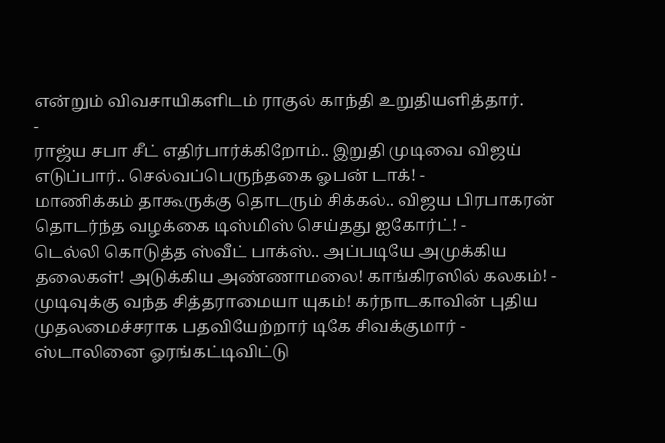என்றும் விவசாயிகளிடம் ராகுல் காந்தி உறுதியளித்தார்.
-
ராஜ்ய சபா சீட் எதிர்பார்க்கிறோம்.. இறுதி முடிவை விஜய் எடுப்பார்.. செல்வப்பெருந்தகை ஓபன் டாக்! -
மாணிக்கம் தாகூருக்கு தொடரும் சிக்கல்.. விஜய பிரபாகரன் தொடர்ந்த வழக்கை டிஸ்மிஸ் செய்தது ஐகோர்ட்! -
டெல்லி கொடுத்த ஸ்வீட் பாக்ஸ்.. அப்படியே அமுக்கிய தலைகள்! அடுக்கிய அண்ணாமலை! காங்கிரஸில் கலகம்! -
முடிவுக்கு வந்த சித்தராமையா யுகம்! கர்நாடகாவின் புதிய முதலமைச்சராக பதவியேற்றார் டிகே சிவக்குமார் -
ஸ்டாலினை ஓரங்கட்டிவிட்டு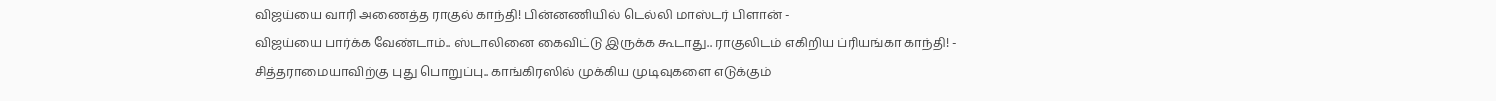விஜய்யை வாரி அணைத்த ராகுல் காந்தி! பின்னணியில் டெல்லி மாஸ்டர் பிளான் -
விஜய்யை பார்க்க வேண்டாம்.. ஸ்டாலினை கைவிட்டு இருக்க கூடாது.. ராகுலிடம் எகிறிய ப்ரியங்கா காந்தி! -
சித்தராமையாவிற்கு புது பொறுப்பு.. காங்கிரஸில் முக்கிய முடிவுகளை எடுக்கும்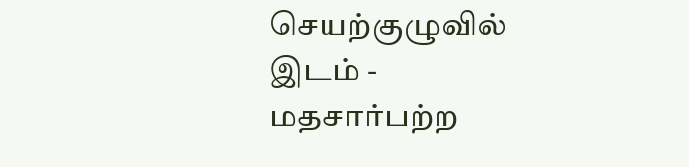செயற்குழுவில் இடம் -
மதசார்பற்ற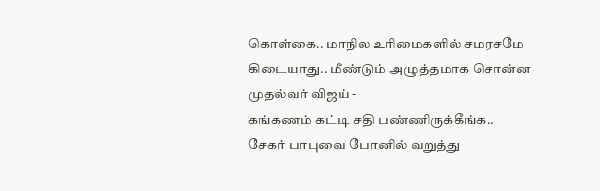கொள்கை.. மாநில உரிமைகளில் சமரசமே கிடையாது.. மீண்டும் அழுத்தமாக சொன்ன முதல்வர் விஜய் -
கங்கணம் கட்டி சதி பண்ணிருக்கீங்க.. சேகர் பாபுவை போனில் வறுத்து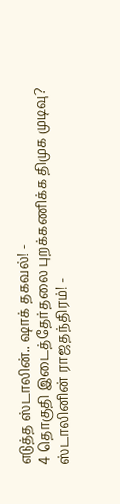எடுத்த ஸ்டாலின்.. ஷாக் தகவல்! -
4 தொகுதி இடைத்தேர்தலை புறக்கணிக்க திமுக முடிவு? ஸ்டாலினின் ராஜதந்திரம்! -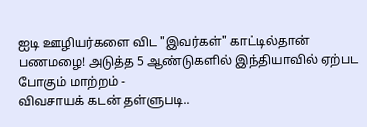ஐடி ஊழியர்களை விட "இவர்கள்" காட்டில்தான் பணமழை! அடுத்த 5 ஆண்டுகளில் இந்தியாவில் ஏற்பட போகும் மாற்றம் -
விவசாயக் கடன் தள்ளுபடி..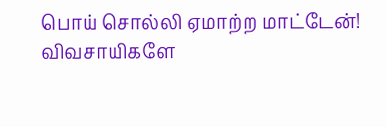பொய் சொல்லி ஏமாற்ற மாட்டேன்! விவசாயிகளே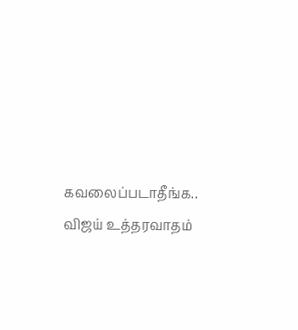கவலைப்படாதீங்க.. விஜய் உத்தரவாதம்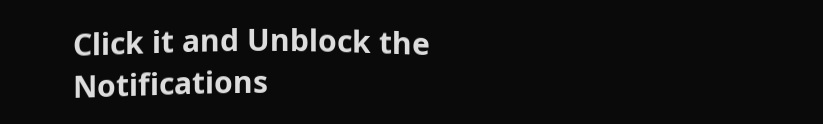Click it and Unblock the Notifications